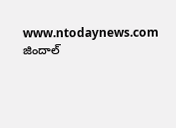www.ntodaynews.com
జిందాల్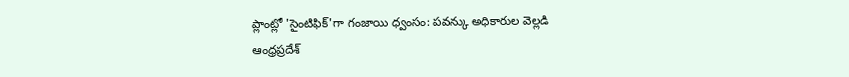ప్లాంట్లో 'సైంటిఫిక్'గా గంజాయి ధ్వంసం: పవన్కు అధికారుల వెల్లడి
ఆంధ్రప్రదేశ్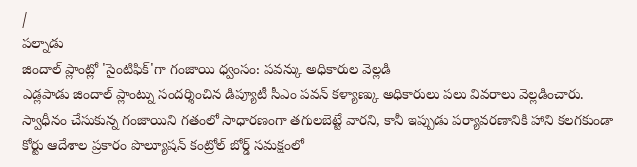/
పల్నాడు
జిందాల్ ప్లాంట్లో 'సైంటిఫిక్'గా గంజాయి ధ్వంసం: పవన్కు అధికారుల వెల్లడి
ఎడ్లపాడు జిందాల్ ప్లాంట్ను సందర్శించిన డిప్యూటీ సీఎం పవన్ కళ్యాణ్కు అధికారులు పలు వివరాలు వెల్లడించారు. స్వాధీనం చేసుకున్న గంజాయిని గతంలో సాధారణంగా తగులబెట్టే వారని, కానీ ఇప్పుడు పర్యావరణానికి హాని కలగకుండా కోర్టు ఆదేశాల ప్రకారం పొల్యూషన్ కంట్రోల్ బోర్డ్ సమక్షంలో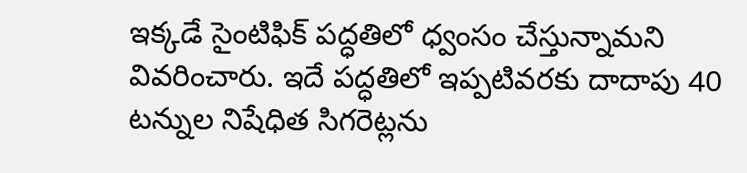ఇక్కడే సైంటిఫిక్ పద్ధతిలో ధ్వంసం చేస్తున్నామని వివరించారు. ఇదే పద్ధతిలో ఇప్పటివరకు దాదాపు 40 టన్నుల నిషేధిత సిగరెట్లను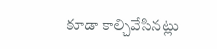కూడా కాల్చివేసినట్లు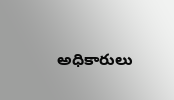అధికారులు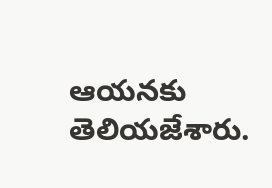ఆయనకు తెలియజేశారు.